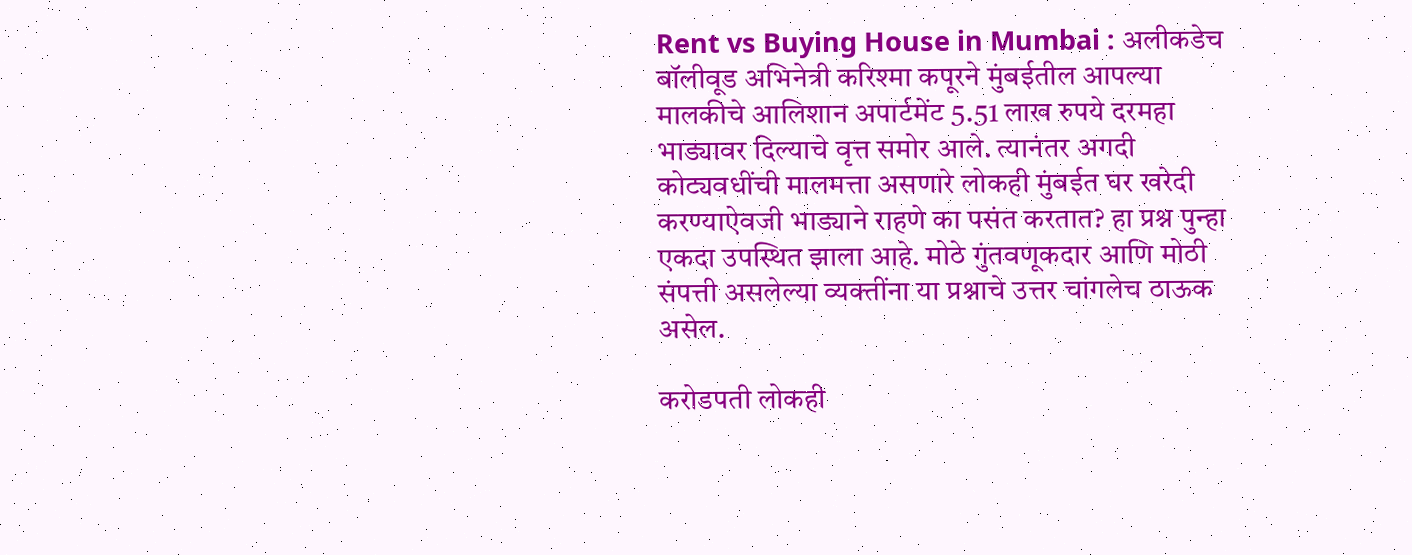Rent vs Buying House in Mumbai : अलीकडेच बॉलीवूड अभिनेत्री करिश्मा कपूरने मुंबईतील आपल्या मालकीचे आलिशान अपार्टमेंट 5.51 लाख रुपये दरमहा भाड्यावर दिल्याचे वृत्त समोर आले. त्यानंतर अगदी कोट्यवधींची मालमत्ता असणारे लोकही मुंबईत घर खरेदी करण्याऐवजी भाड्याने राहणे का पसंत करतात? हा प्रश्न पुन्हा एकदा उपस्थित झाला आहे. मोठे गुंतवणूकदार आणि मोठी संपत्ती असलेल्या व्यक्तींना या प्रश्नाचे उत्तर चांगलेच ठाऊक असेल.

करोडपती लोकही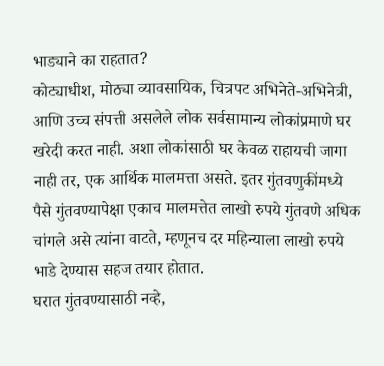भाड्याने का राहतात?
कोट्याधीश, मोठ्या व्यावसायिक, चित्रपट अभिनेते-अभिनेत्री, आणि उच्च संपत्ती असलेले लोक सर्वसामान्य लोकांप्रमाणे घर खरेदी करत नाही. अशा लोकांसाठी घर केवळ राहायची जागा नाही तर, एक आर्थिक मालमत्ता असते. इतर गुंतवणुकींमध्ये पैसे गुंतवण्यापेक्षा एकाच मालमत्तेत लाखो रुपये गुंतवणे अधिक चांगले असे त्यांना वाटते, म्हणूनच दर महिन्याला लाखो रुपये भाडे देण्यास सहज तयार होतात.
घरात गुंतवण्यासाठी नव्हे,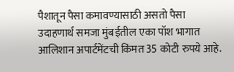पैशातून पैसा कमावण्यासाठी असतो पैसा
उदाहणार्थ समजा मुंबईतील एका पॉश भागात आलिशान अपार्टमेंटची किंमत 35 कोटी रुपये आहे.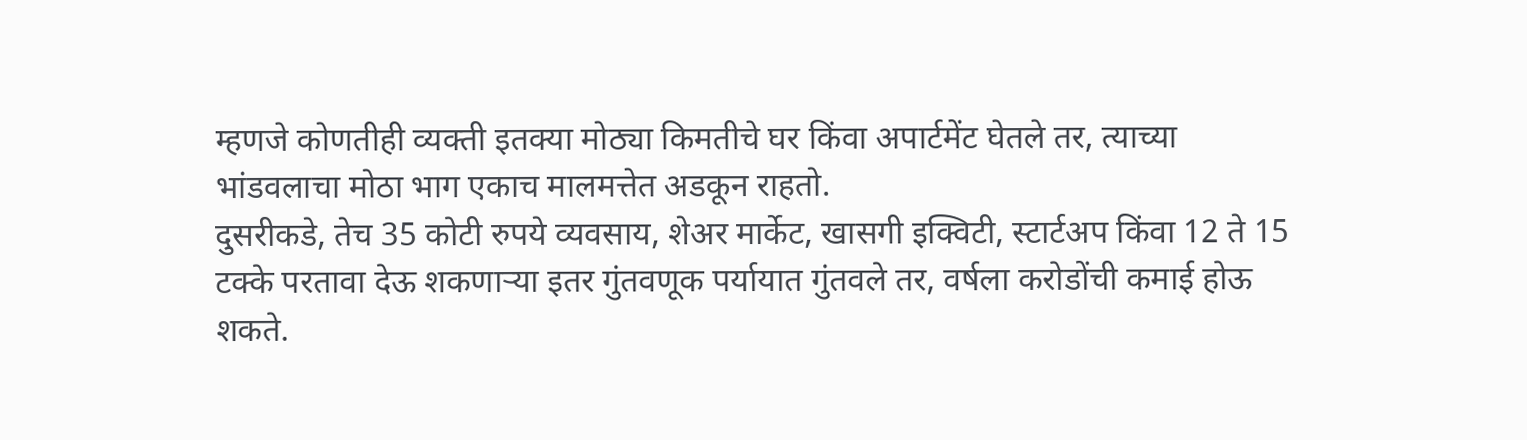म्हणजे कोणतीही व्यक्ती इतक्या मोठ्या किमतीचे घर किंवा अपार्टमेंट घेतले तर, त्याच्या भांडवलाचा मोठा भाग एकाच मालमत्तेत अडकून राहतो.
दुसरीकडे, तेच 35 कोटी रुपये व्यवसाय, शेअर मार्केट, खासगी इक्विटी, स्टार्टअप किंवा 12 ते 15 टक्के परतावा देऊ शकणाऱ्या इतर गुंतवणूक पर्यायात गुंतवले तर, वर्षला करोडोंची कमाई होऊ शकते.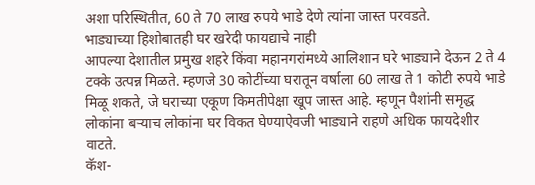अशा परिस्थितीत, 60 ते 70 लाख रुपये भाडे देणे त्यांना जास्त परवडते.
भाड्याच्या हिशोबातही घर खरेदी फायद्याचे नाही
आपल्या देशातील प्रमुख शहरे किंवा महानगरांमध्ये आलिशान घरे भाड्याने देऊन 2 ते 4 टक्के उत्पन्न मिळते. म्हणजे 30 कोटींच्या घरातून वर्षाला 60 लाख ते 1 कोटी रुपये भाडे मिळू शकते, जे घराच्या एकूण किमतीपेक्षा खूप जास्त आहे. म्हणून पैशांनी समृद्ध लोकांना बऱ्याच लोकांना घर विकत घेण्याऐवजी भाड्याने राहणे अधिक फायदेशीर वाटते.
कॅश-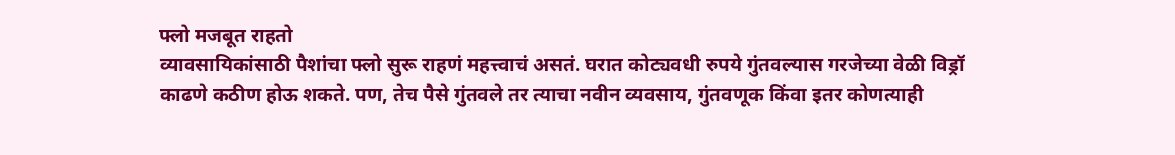फ्लो मजबूत राहतो
व्यावसायिकांसाठी पैशांचा फ्लो सुरू राहणं महत्त्वाचं असतं. घरात कोट्यवधी रुपये गुंतवल्यास गरजेच्या वेळी विड्रॉ काढणे कठीण होऊ शकते. पण, तेच पैसे गुंतवले तर त्याचा नवीन व्यवसाय, गुंतवणूक किंवा इतर कोणत्याही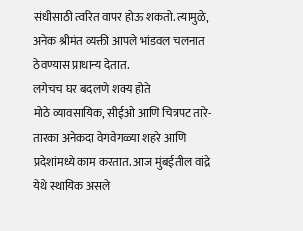संधीसाठी त्वरित वापर होऊ शकतो. त्यामुळे, अनेक श्रीमंत व्यक्ती आपले भांडवल चलनात ठेवण्यास प्राधान्य देतात.
लगेचच घर बदलणे शक्य होते
मोठे व्यावसायिक, सीईओ आणि चित्रपट तारे-तारका अनेकदा वेगवेगळ्या शहरे आणि प्रदेशांमध्ये काम करतात. आज मुंबईतील वांद्रे येथे स्थायिक असले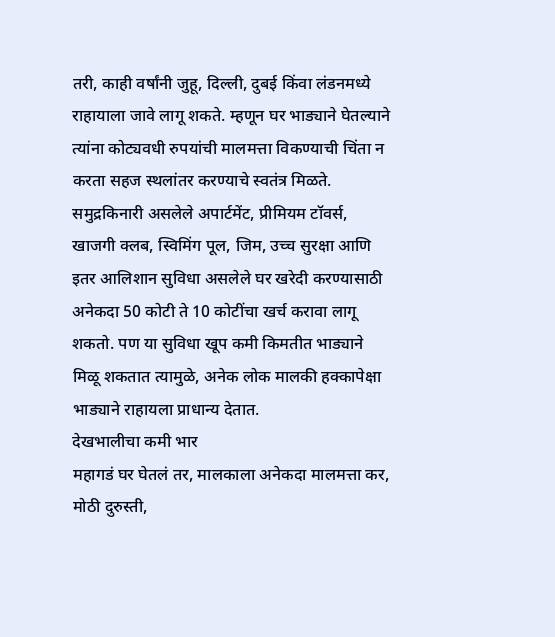तरी, काही वर्षांनी जुहू, दिल्ली, दुबई किंवा लंडनमध्ये राहायाला जावे लागू शकते. म्हणून घर भाड्याने घेतल्याने त्यांना कोट्यवधी रुपयांची मालमत्ता विकण्याची चिंता न करता सहज स्थलांतर करण्याचे स्वतंत्र मिळते. समुद्रकिनारी असलेले अपार्टमेंट, प्रीमियम टॉवर्स, खाजगी क्लब, स्विमिंग पूल, जिम, उच्च सुरक्षा आणि इतर आलिशान सुविधा असलेले घर खरेदी करण्यासाठी अनेकदा 50 कोटी ते 10 कोटींचा खर्च करावा लागू शकतो. पण या सुविधा खूप कमी किमतीत भाड्याने मिळू शकतात त्यामुळे, अनेक लोक मालकी हक्कापेक्षा भाड्याने राहायला प्राधान्य देतात.
देखभालीचा कमी भार
महागडं घर घेतलं तर, मालकाला अनेकदा मालमत्ता कर, मोठी दुरुस्ती,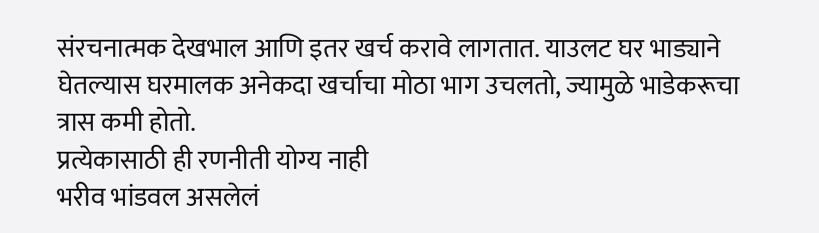संरचनात्मक देखभाल आणि इतर खर्च करावे लागतात. याउलट घर भाड्याने घेतल्यास घरमालक अनेकदा खर्चाचा मोठा भाग उचलतो, ज्यामुळे भाडेकरूचा त्रास कमी होतो.
प्रत्येकासाठी ही रणनीती योग्य नाही
भरीव भांडवल असलेलं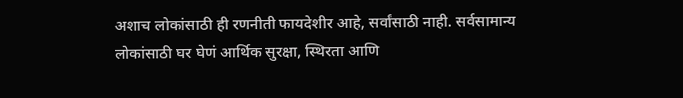अशाच लोकांसाठी ही रणनीती फायदेशीर आहे, सर्वांसाठी नाही. सर्वसामान्य लोकांसाठी घर घेणं आर्थिक सुरक्षा, स्थिरता आणि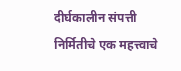दीर्घकालीन संपत्ती निर्मितीचे एक महत्त्वाचे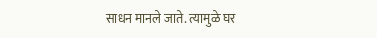साधन मानले जाते. त्यामुळे घर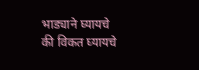भाड्याने घ्यायचे की विकत घ्यायचे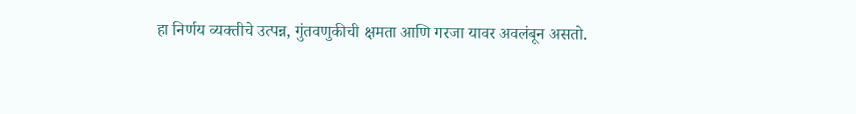हा निर्णय व्यक्तीचे उत्पन्न, गुंतवणुकीची क्षमता आणि गरजा यावर अवलंबून असतो.